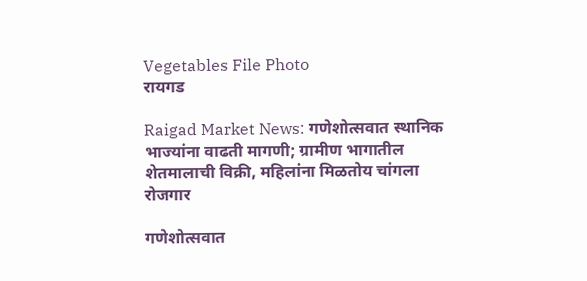Vegetables File Photo
रायगड

Raigad Market News: गणेशोत्सवात स्थानिक भाज्यांना वाढती मागणी; ग्रामीण भागातील शेतमालाची विक्री, महिलांना मिळतोय चांगला रोजगार

गणेशोत्सवात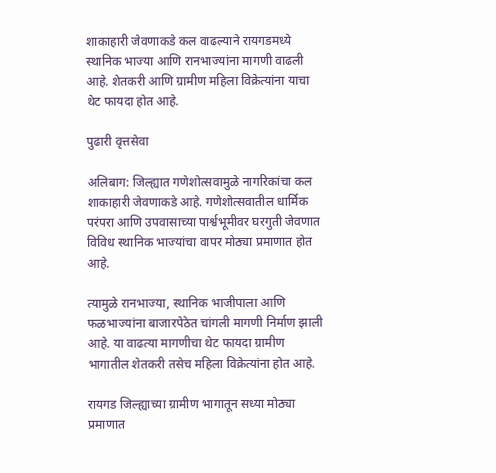शाकाहारी जेवणाकडे कल वाढल्याने रायगडमध्ये स्थानिक भाज्या आणि रानभाज्यांना मागणी वाढली आहे. शेतकरी आणि ग्रामीण महिला विक्रेत्यांना याचा थेट फायदा होत आहे.

पुढारी वृत्तसेवा

अलिबाग: जिल्ह्यात गणेशोत्सवामुळे नागरिकांचा कल शाकाहारी जेवणाकडे आहे. गणेशोत्सवातील धार्मिक परंपरा आणि उपवासाच्या पार्श्वभूमीवर घरगुती जेवणात विविध स्थानिक भाज्यांचा वापर मोठ्या प्रमाणात होत आहे.

त्यामुळे रानभाज्या, स्थानिक भाजीपाला आणि फळभाज्यांना बाजारपेठेत चांगली मागणी निर्माण झाली आहे. या वाढत्या मागणीचा थेट फायदा ग्रामीण भागातील शेतकरी तसेच महिला विक्रेत्यांना होत आहे.

रायगड जिल्ह्याच्या ग्रामीण भागातून सध्या मोठ्या प्रमाणात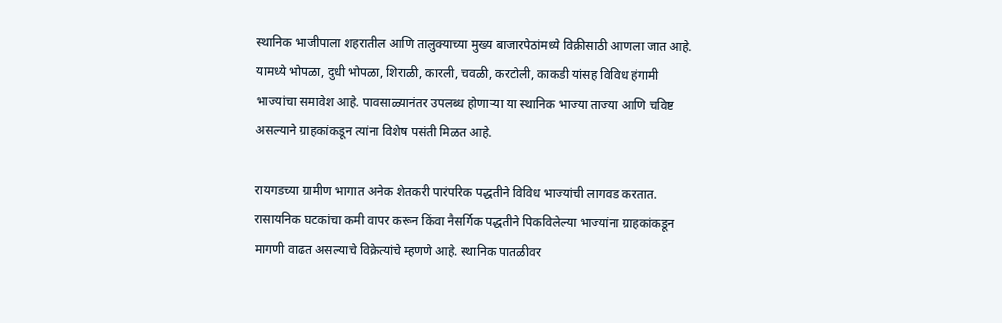स्थानिक भाजीपाला शहरातील आणि तालुक्याच्या मुख्य बाजारपेठांमध्ये विक्रीसाठी आणला जात आहे. यामध्ये भोपळा, दुधी भोपळा, शिराळी, कारली, चवळी, करटोली, काकडी यांसह विविध हंगामी भाज्यांचा समावेश आहे. पावसाळ्यानंतर उपलब्ध होणाऱ्या या स्थानिक भाज्या ताज्या आणि चविष्ट असल्याने ग्राहकांकडून त्यांना विशेष पसंती मिळत आहे.

रायगडच्या ग्रामीण भागात अनेक शेतकरी पारंपरिक पद्धतीने विविध भाज्यांची लागवड करतात. रासायनिक घटकांचा कमी वापर करून किंवा नैसर्गिक पद्धतीने पिकविलेल्या भाज्यांना ग्राहकांकडून मागणी वाढत असल्याचे विक्रेत्यांचे म्हणणे आहे. स्थानिक पातळीवर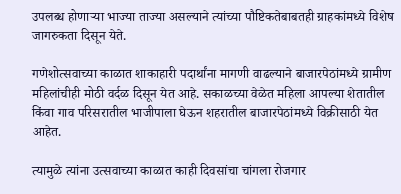उपलब्ध होणाऱ्या भाज्या ताज्या असल्याने त्यांच्या पौष्टिकतेबाबतही ग्राहकांमध्ये विशेष जागरुकता दिसून येते.

गणेशोत्सवाच्या काळात शाकाहारी पदार्थांना मागणी वाढल्याने बाजारपेठांमध्ये ग्रामीण महिलांचीही मोठी वर्दळ दिसून येत आहे. सकाळच्या वेळेत महिला आपल्या शेतातील किंवा गाव परिसरातील भाजीपाला घेऊन शहरातील बाजारपेठांमध्ये विक्रीसाठी येत आहेत.

त्यामुळे त्यांना उत्सवाच्या काळात काही दिवसांचा चांगला रोजगार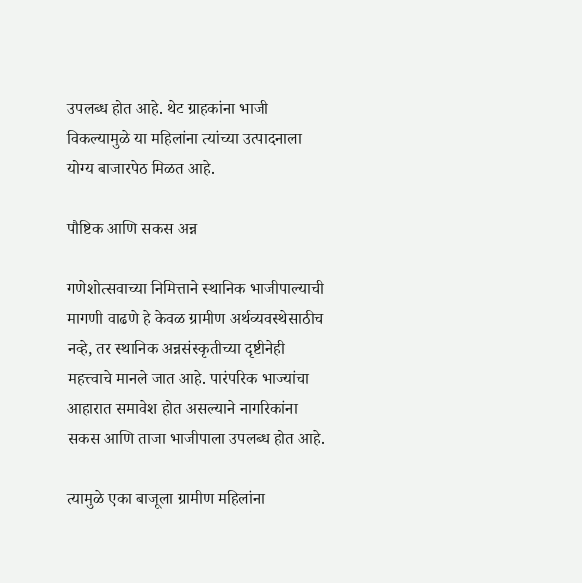उपलब्ध होत आहे. थेट ग्राहकांना भाजी विकल्यामुळे या महिलांना त्यांच्या उत्पादनाला योग्य बाजारपेठ मिळत आहे.

पौष्टिक आणि सकस अन्न

गणेशोत्सवाच्या निमित्ताने स्थानिक भाजीपाल्याची मागणी वाढणे हे केवळ ग्रामीण अर्थव्यवस्थेसाठीच नव्हे, तर स्थानिक अन्नसंस्कृतीच्या दृष्टीनेही महत्त्वाचे मानले जात आहे. पारंपरिक भाज्यांचा आहारात समावेश होत असल्याने नागरिकांना सकस आणि ताजा भाजीपाला उपलब्ध होत आहे.

त्यामुळे एका बाजूला ग्रामीण महिलांना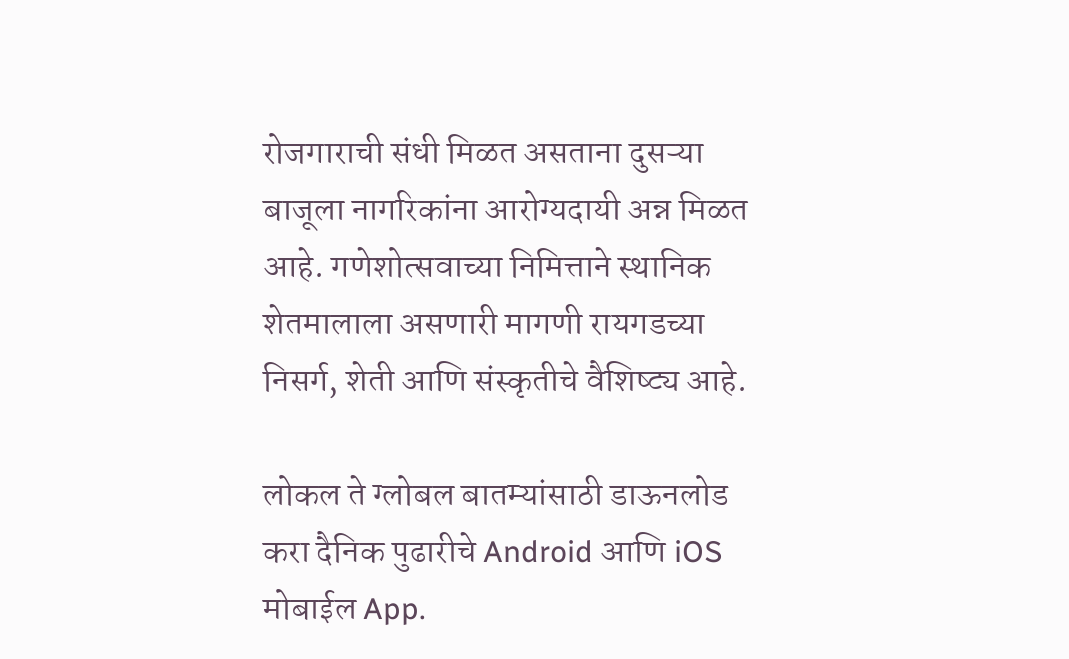रोजगाराची संधी मिळत असताना दुसऱ्या बाजूला नागरिकांना आरोग्यदायी अन्न मिळत आहे. गणेशोत्सवाच्या निमित्ताने स्थानिक शेतमालाला असणारी मागणी रायगडच्या निसर्ग, शेती आणि संस्कृतीचे वैशिष्ट्य आहे.

लोकल ते ग्लोबल बातम्यांसाठी डाऊनलोड करा दैनिक पुढारीचे Android आणि iOS मोबाईल App.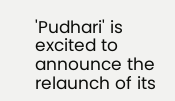'Pudhari' is excited to announce the relaunch of its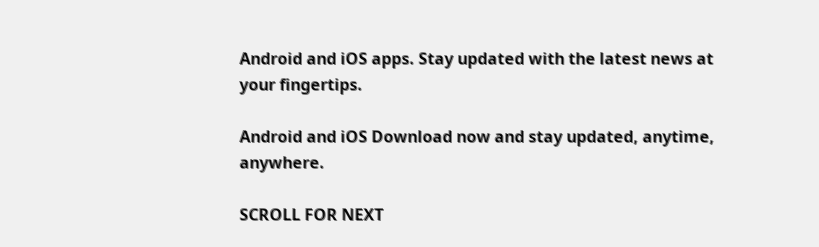Android and iOS apps. Stay updated with the latest news at your fingertips.

Android and iOS Download now and stay updated, anytime, anywhere.

SCROLL FOR NEXT